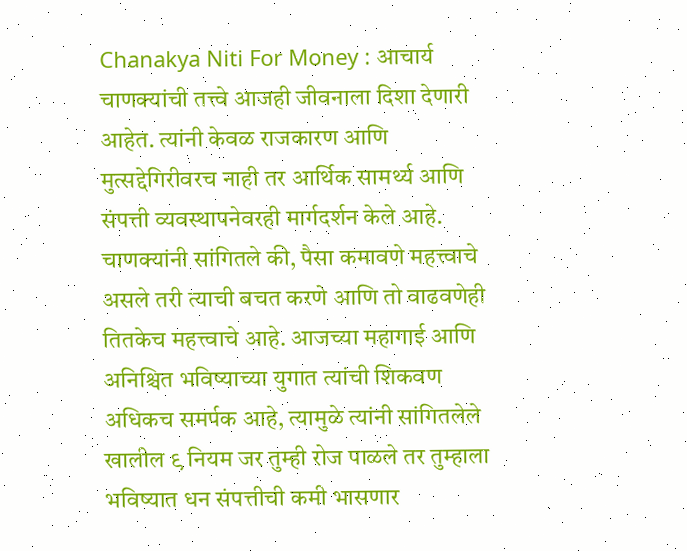Chanakya Niti For Money : आचार्य चाणक्यांची तत्त्वे आजही जीवनाला दिशा देणारी आहेत. त्यांनी केवळ राजकारण आणि मुत्सद्देगिरीवरच नाही तर आर्थिक सामर्थ्य आणि संपत्ती व्यवस्थापनेवरही मार्गदर्शन केले आहे. चाणक्यांनी सांगितले की, पैसा कमावणे महत्त्वाचे असले तरी त्याची बचत करणे आणि तो वाढवणेही तितकेच महत्त्वाचे आहे. आजच्या महागाई आणि अनिश्चित भविष्याच्या युगात त्यांची शिकवण अधिकच समर्पक आहे, त्यामुळे त्यांनी सांगितलेले खालील ९ नियम जर तुम्ही रोज पाळले तर तुम्हाला भविष्यात धन संपत्तीची कमी भासणार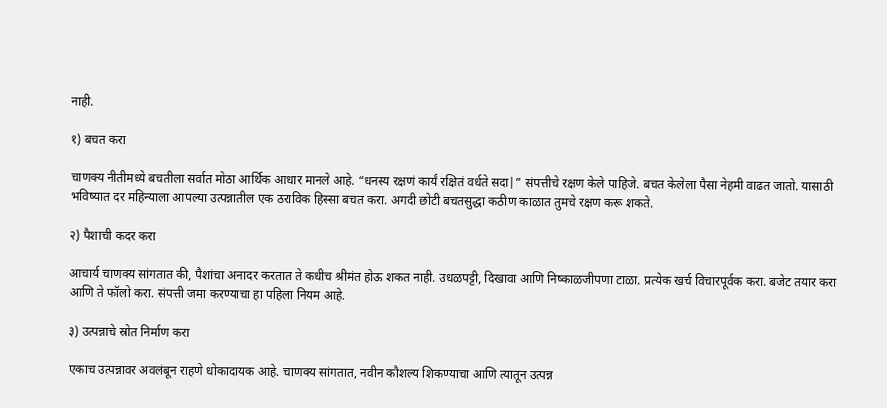नाही.

१) बचत करा

चाणक्य नीतीमध्ये बचतीला सर्वात मोठा आर्थिक आधार मानले आहे. “धनस्य रक्षणं कार्यं रक्षितं वर्धते सदा|” संपत्तीचे रक्षण केले पाहिजे. बचत केलेला पैसा नेहमी वाढत जातो. यासाठी भविष्यात दर महिन्याला आपल्या उत्पन्नातील एक ठराविक हिस्सा बचत करा. अगदी छोटी बचतसुद्धा कठीण काळात तुमचे रक्षण करू शकते.

२) पैशाची कदर करा

आचार्य चाणक्य सांगतात की, पैशांचा अनादर करतात ते कधीच श्रीमंत होऊ शकत नाही. उधळपट्टी, दिखावा आणि निष्काळजीपणा टाळा. प्रत्येक खर्च विचारपूर्वक करा. बजेट तयार करा आणि ते फॉलो करा. संपत्ती जमा करण्याचा हा पहिला नियम आहे.

३) उत्पन्नाचे स्रोत निर्माण करा

एकाच उत्पन्नावर अवलंबून राहणे धोकादायक आहे. चाणक्य सांगतात, नवीन कौशल्य शिकण्याचा आणि त्यातून उत्पन्न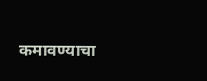कमावण्याचा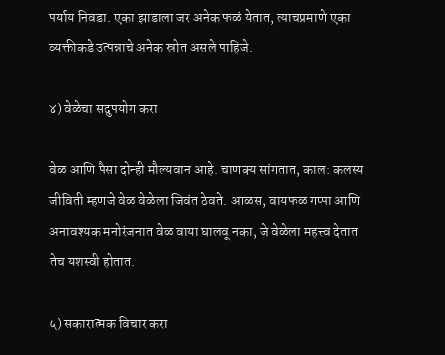पर्याय निवडा. एका झाडाला जर अनेक फळं येतात, त्याचप्रमाणे एका व्यक्तीकडे उत्पन्नाचे अनेक स्रोत असले पाहिजे.

४) वेळेचा सदुपयोग करा

वेळ आणि पैसा दोन्ही मौल्यवान आहे. चाणक्य सांगतात, काल: कलस्य जीविती म्हणजे वेळ वेळेला जिवंत ठेवते. आळस, वायफळ गप्पा आणि अनावश्यक मनोरंजनात वेळ वाया घालवू नका, जे वेळेला महत्त्व देतात तेच यशस्वी होतात.

५) सकारात्मक विचार करा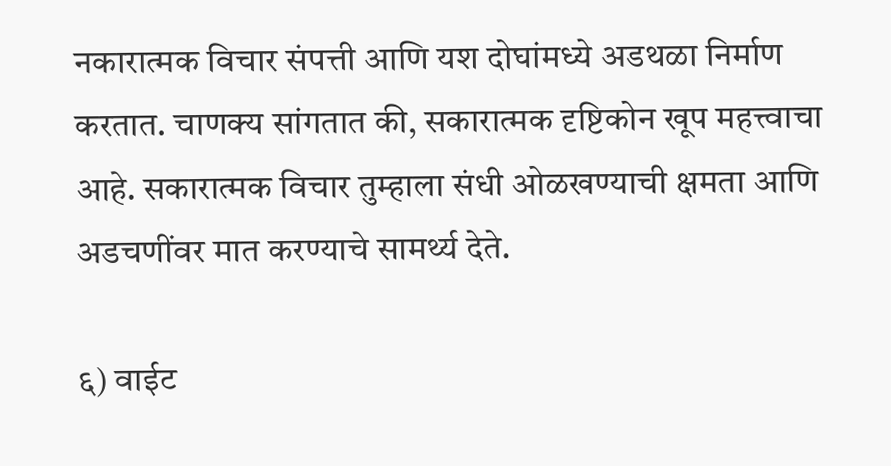नकारात्मक विचार संपत्ती आणि यश दोघांमध्ये अडथळा निर्माण करतात. चाणक्य सांगतात की, सकारात्मक दृष्टिकोन खूप महत्त्वाचा आहे. सकारात्मक विचार तुम्हाला संधी ओळखण्याची क्षमता आणि अडचणींवर मात करण्याचे सामर्थ्य देते.

६) वाईट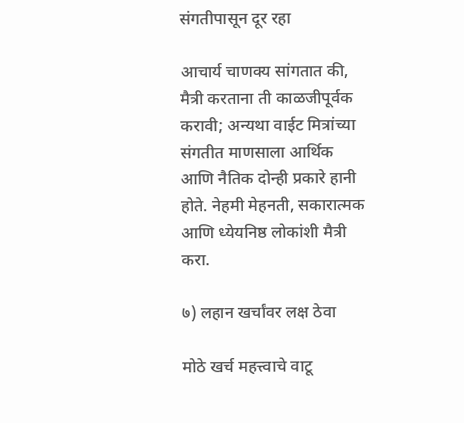संगतीपासून दूर रहा

आचार्य चाणक्य सांगतात की, मैत्री करताना ती काळजीपूर्वक करावी; अन्यथा वाईट मित्रांच्या संगतीत माणसाला आर्थिक आणि नैतिक दोन्ही प्रकारे हानी होते. नेहमी मेहनती, सकारात्मक आणि ध्येयनिष्ठ लोकांशी मैत्री करा.

७) लहान खर्चांवर लक्ष ठेवा

मोठे खर्च महत्त्वाचे वाटू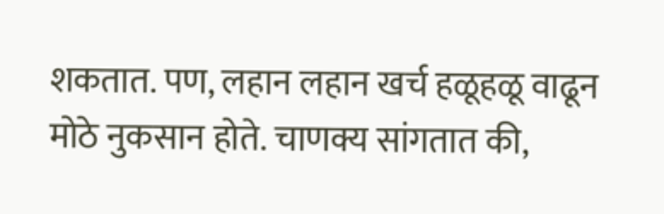शकतात. पण, लहान लहान खर्च हळूहळू वाढून मोठे नुकसान होते. चाणक्य सांगतात की,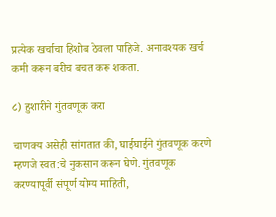प्रत्येक खर्चाचा हिशोब ठेवला पाहिजे. अनावश्यक खर्च कमी करून बरीच बचत करू शकता.

८) हुशारीने गुंतवणूक करा

चाणक्य असेही सांगतात की, घाईघाईने गुंतवणूक करणे म्हणजे स्वत:चे नुकसान करून घेणे. गुंतवणूक करण्यापूर्वी संपूर्ण योग्य माहिती,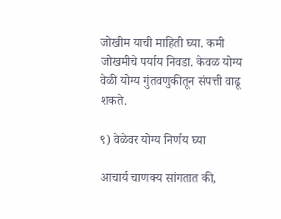जोखीम याची माहिती घ्या. कमी जोखमीचे पर्याय निवडा. केवळ योग्य वेळी योग्य गुंतवणुकीतून संपत्ती वाढू शकते.

९) वेळेवर योग्य निर्णय घ्या

आचार्य चाणक्य सांगतात की,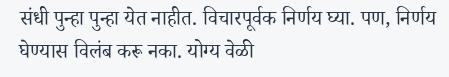संधी पुन्हा पुन्हा येत नाहीत. विचारपूर्वक निर्णय घ्या. पण, निर्णय घेण्यास विलंब करू नका. योग्य वेळी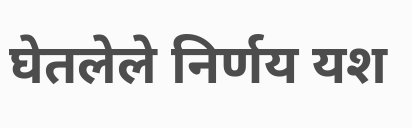घेतलेले निर्णय यश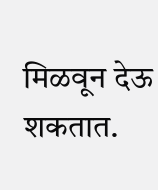मिळवून देऊ शकतात.